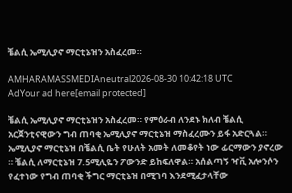ቼልሲ ኤሚሊያኖ ማርቲኔዝን አስፈረመ።

AMHARAMASSMEDIAneutral2026-08-30 10:42:18 UTC
AdYour ad here[email protected]

ቼልሲ ኤሚሊያኖ ማርቲኔዝን አስፈረመ። የምዕራብ ለንደኑ ክለብ ቼልሲ አርጀንቲናዊውን ግብ ጠባቂ ኤሚሊያኖ ማርቲኔዝ ማስፈረሙን ይፋ አድርጓል። ኤሚሊያኖ ማርቲኔዝ በቼልሲ ቤት የሁለት አመት ለመቆየት ነው ፊርማውን ያኖረው ። ቼልሲ ለማርቲኔዝ 7.5ሚሊዬን ፖውንድ ይከፍለዋል። አሰልጣኝ ዣቪ አሎንሶን የፈተነው የግብ ጠባቂ ችግር ማርቲኔዝ በሚገባ እንደሚፈታላቸው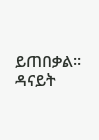ይጠበቃል። ዳናይት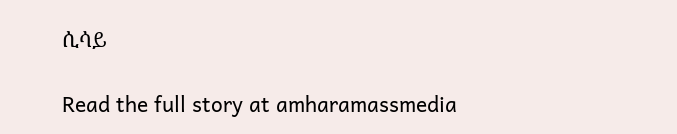ሲሳይ

Read the full story at amharamassmedia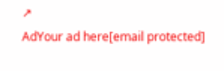↗
AdYour ad here[email protected]